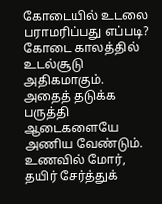கோடையில் உடலை பராமரிப்பது எப்படி?
கோடை காலத்தில் உடல்சூடு அதிகமாகும். அதைத் தடுக்க பருத்தி ஆடைகளையே அணிய வேண்டும்.
உணவில் மோர், தயிர் சேர்த்துக்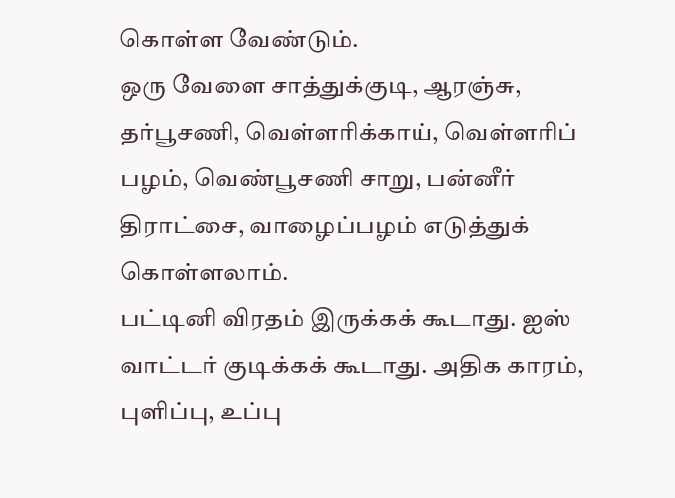கொள்ள வேண்டும்.
ஒரு வேளை சாத்துக்குடி, ஆரஞ்சு, தர்பூசணி, வெள்ளரிக்காய், வெள்ளரிப் பழம், வெண்பூசணி சாறு, பன்னீர் திராட்சை, வாழைப்பழம் எடுத்துக் கொள்ளலாம்.
பட்டினி விரதம் இருக்கக் கூடாது. ஐஸ் வாட்டர் குடிக்கக் கூடாது. அதிக காரம், புளிப்பு, உப்பு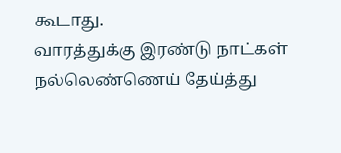கூடாது.
வாரத்துக்கு இரண்டு நாட்கள் நல்லெண்ணெய் தேய்த்து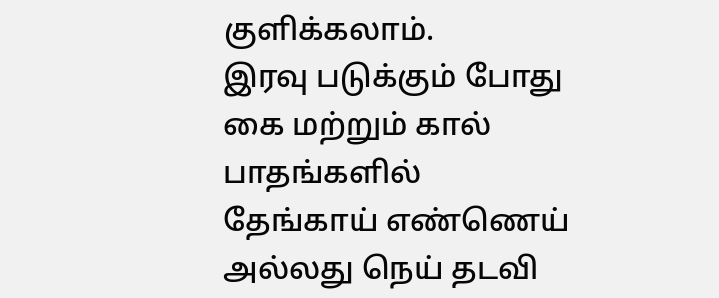குளிக்கலாம்.
இரவு படுக்கும் போது கை மற்றும் கால் பாதங்களில் தேங்காய் எண்ணெய் அல்லது நெய் தடவி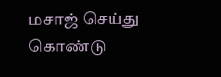மசாஜ் செய்து கொண்டு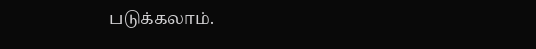படுக்கலாம்.